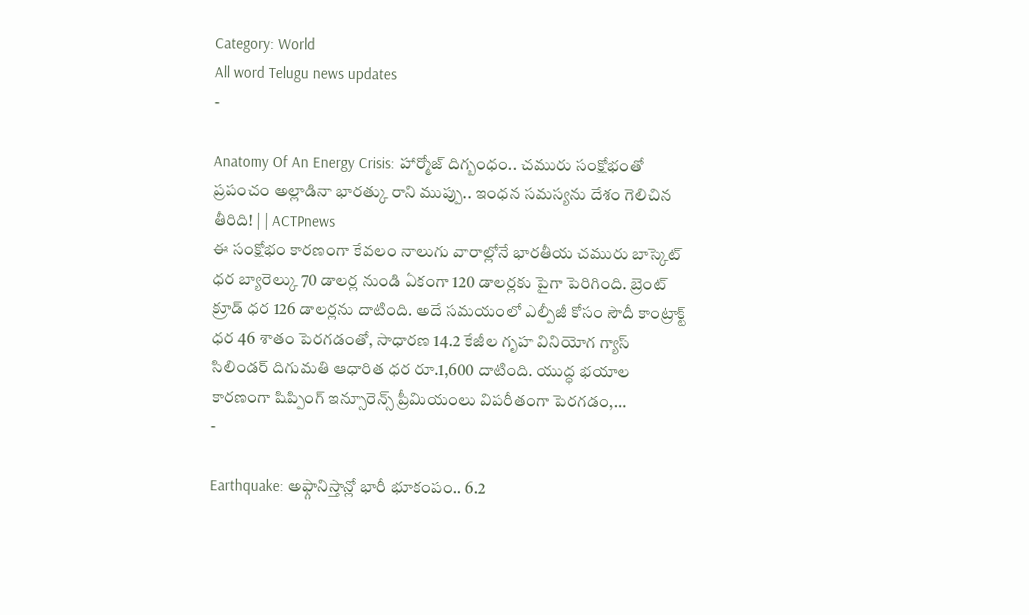Category: World
All word Telugu news updates
-

Anatomy Of An Energy Crisis: హార్మోజ్ దిగ్బంధం.. చమురు సంక్షోభంతో ప్రపంచం అల్లాడినా భారత్కు రాని ముప్పు.. ఇంధన సమస్యను దేశం గెలిచిన తీరిది! | | ACTPnews
ఈ సంక్షోభం కారణంగా కేవలం నాలుగు వారాల్లోనే భారతీయ చమురు బాస్కెట్ ధర బ్యారెల్కు 70 డాలర్ల నుండి ఏకంగా 120 డాలర్లకు పైగా పెరిగింది. బ్రెంట్ క్రూడ్ ధర 126 డాలర్లను దాటింది. అదే సమయంలో ఎల్పీజీ కోసం సౌదీ కాంట్రాక్ట్ ధర 46 శాతం పెరగడంతో, సాధారణ 14.2 కేజీల గృహ వినియోగ గ్యాస్ సిలిండర్ దిగుమతి ఆధారిత ధర రూ.1,600 దాటింది. యుద్ధ భయాల కారణంగా షిప్పింగ్ ఇన్సూరెన్స్ ప్రీమియంలు విపరీతంగా పెరగడం,…
-

Earthquake: అఫ్గానిస్తాన్లో భారీ భూకంపం.. 6.2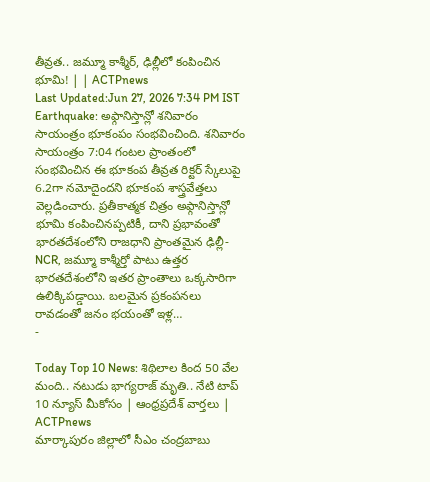తీవ్రత.. జమ్మూ కాశ్మీర్, ఢిల్లీలో కంపించిన భూమి! | | ACTPnews
Last Updated:Jun 27, 2026 7:34 PM IST Earthquake: అఫ్గానిస్తాన్లో శనివారం సాయంత్రం భూకంపం సంభవించింది. శనివారం సాయంత్రం 7:04 గంటల ప్రాంతంలో సంభవించిన ఈ భూకంప తీవ్రత రిక్టర్ స్కేలుపై 6.2గా నమోదైందని భూకంప శాస్త్రవేత్తలు వెల్లడించారు. ప్రతీకాత్మక చిత్రం అఫ్గానిస్తాన్లో భూమి కంపించినప్పటికీ, దాని ప్రభావంతో భారతదేశంలోని రాజధాని ప్రాంతమైన ఢిల్లీ-NCR, జమ్మూ కాశ్మీర్తో పాటు ఉత్తర భారతదేశంలోని ఇతర ప్రాంతాలు ఒక్కసారిగా ఉలిక్కిపడ్డాయి. బలమైన ప్రకంపనలు రావడంతో జనం భయంతో ఇళ్ల…
-

Today Top 10 News: శిథిలాల కింద 50 వేల మంది.. నటుడు భాగ్యరాజ్ మృతి.. నేటి టాప్ 10 న్యూస్ మీకోసం | ఆంధ్రప్రదేశ్ వార్తలు | ACTPnews
మార్కాపురం జిల్లాలో సీఎం చంద్రబాబు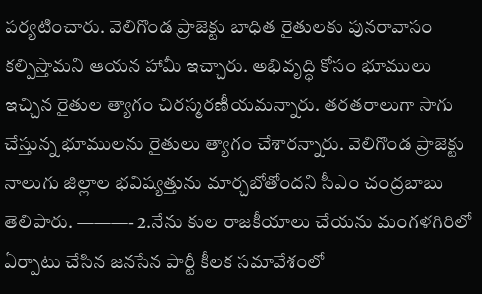పర్యటించారు. వెలిగొండ ప్రాజెక్టు బాధిత రైతులకు పునరావాసం కల్పిస్తామని ఆయన హామీ ఇచ్చారు. అభివృద్ధి కోసం భూములు ఇచ్చిన రైతుల త్యాగం చిరస్మరణీయమన్నారు. తరతరాలుగా సాగు చేస్తున్న భూములను రైతులు త్యాగం చేశారన్నారు. వెలిగొండ ప్రాజెక్టు నాలుగు జిల్లాల భవిష్యత్తును మార్చబోతోందని సీఎం చంద్రబాబు తెలిపారు. ———- 2.నేను కుల రాజకీయాలు చేయను మంగళగిరిలో ఏర్పాటు చేసిన జనసేన పార్టీ కీలక సమావేశంలో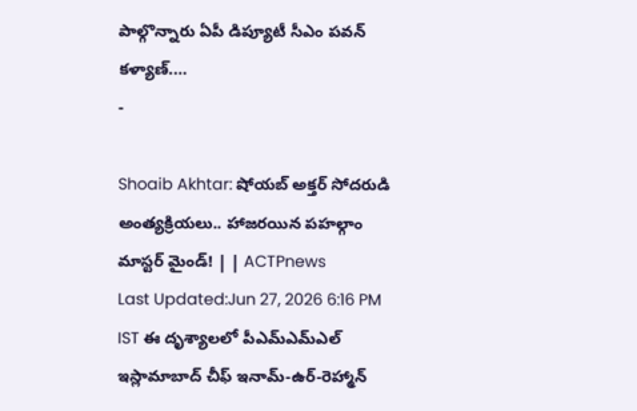పాల్గొన్నారు ఏపీ డిప్యూటీ సీఎం పవన్ కళ్యాణ్.…
-

Shoaib Akhtar: షోయబ్ అక్తర్ సోదరుడి అంత్యక్రియలు.. హాజరయిన పహల్గాం మాస్టర్ మైండ్! | | ACTPnews
Last Updated:Jun 27, 2026 6:16 PM IST ఈ దృశ్యాలలో పీఎమ్ఎమ్ఎల్ ఇస్లామాబాద్ చీఫ్ ఇనామ్-ఉర్-రెహ్మాన్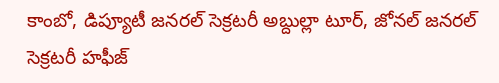కాంబో, డిప్యూటీ జనరల్ సెక్రటరీ అబ్దుల్లా టూర్, జోనల్ జనరల్ సెక్రటరీ హఫీజ్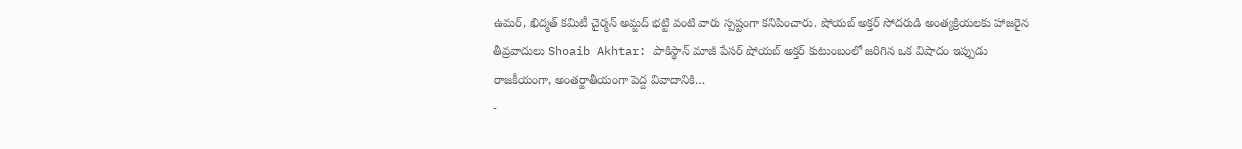ఉమర్, ఖిద్మత్ కమిటీ చైర్మన్ అమ్జద్ భట్టి వంటి వారు స్పష్టంగా కనిపించారు. షోయబ్ అక్తర్ సోదరుడి అంత్యక్రియలకు హాజరైన తీవ్రవాదులు Shoaib Akhtar: పాకిస్థాన్ మాజీ పేసర్ షోయబ్ అక్తర్ కుటుంబంలో జరిగిన ఒక విషాదం ఇప్పుడు రాజకీయంగా, అంతర్జాతీయంగా పెద్ద వివాదానికి…
-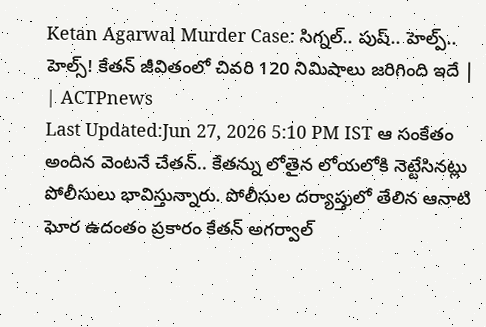Ketan Agarwal Murder Case: సిగ్నల్.. పుష్.. హెల్ప్.. హెల్స్! కేతన్ జీవితంలో చివరి 120 నిమిషాలు జరిగింది ఇదే | | ACTPnews
Last Updated:Jun 27, 2026 5:10 PM IST ఆ సంకేతం అందిన వెంటనే చేతన్.. కేతన్ను లోతైన లోయలోకి నెట్టేసినట్లు పోలీసులు భావిస్తున్నారు. పోలీసుల దర్యాప్తులో తేలిన ఆనాటి ఘోర ఉదంతం ప్రకారం కేతన్ అగర్వాల్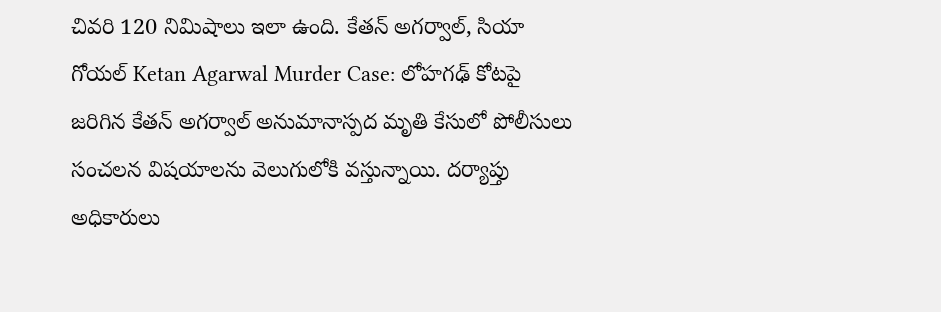చివరి 120 నిమిషాలు ఇలా ఉంది. కేతన్ అగర్వాల్, సియా గోయల్ Ketan Agarwal Murder Case: లోహగఢ్ కోటపై జరిగిన కేతన్ అగర్వాల్ అనుమానాస్పద మృతి కేసులో పోలీసులు సంచలన విషయాలను వెలుగులోకి వస్తున్నాయి. దర్యాప్తు అధికారులు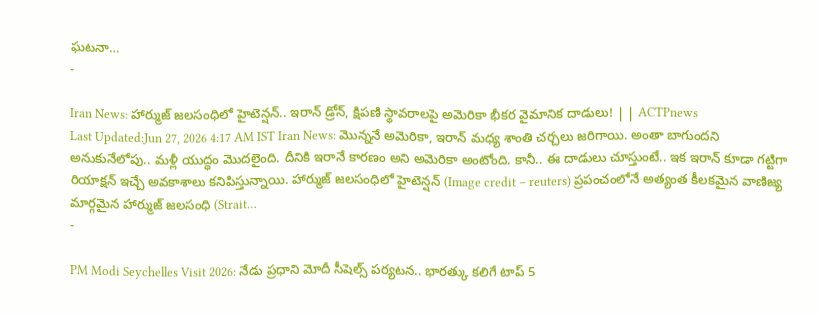ఘటనా…
-

Iran News: హార్ముజ్ జలసంధిలో హైటెన్షన్.. ఇరాన్ డ్రోన్, క్షిపణి స్థావరాలపై అమెరికా భీకర వైమానిక దాడులు! | | ACTPnews
Last Updated:Jun 27, 2026 4:17 AM IST Iran News: మొన్ననే అమెరికా, ఇరాన్ మధ్య శాంతి చర్చలు జరిగాయి. అంతా బాగుందని అనుకునేలోపు.. మళ్లీ యుద్ధం మొదలైంది. దీనికి ఇరానే కారణం అని అమెరికా అంటోంది. కానీ.. ఈ దాడులు చూస్తుంటే.. ఇక ఇరాన్ కూడా గట్టిగా రియాక్షన్ ఇచ్చే అవకాశాలు కనిపిస్తున్నాయి. హార్ముజ్ జలసంధిలో హైటెన్షన్ (Image credit – reuters) ప్రపంచంలోనే అత్యంత కీలకమైన వాణిజ్య మార్గమైన హార్ముజ్ జలసంధి (Strait…
-

PM Modi Seychelles Visit 2026: నేడు ప్రధాని మోదీ సీషెల్స్ పర్యటన.. భారత్కు కలిగే టాప్ 5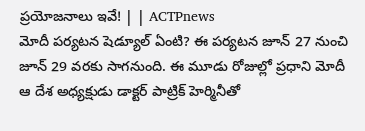ప్రయోజనాలు ఇవే! | | ACTPnews
మోదీ పర్యటన షెడ్యూల్ ఏంటి? ఈ పర్యటన జూన్ 27 నుంచి జూన్ 29 వరకు సాగనుంది. ఈ మూడు రోజుల్లో ప్రధాని మోదీ ఆ దేశ అధ్యక్షుడు డాక్టర్ పాట్రిక్ హెర్మినీతో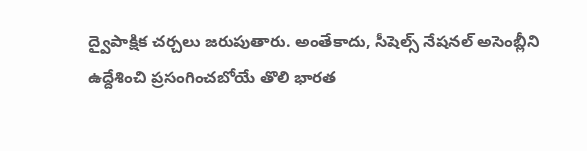ద్వైపాక్షిక చర్చలు జరుపుతారు. అంతేకాదు, సీషెల్స్ నేషనల్ అసెంబ్లీని ఉద్దేశించి ప్రసంగించబోయే తొలి భారత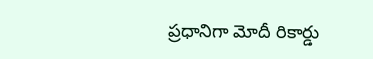ప్రధానిగా మోదీ రికార్డు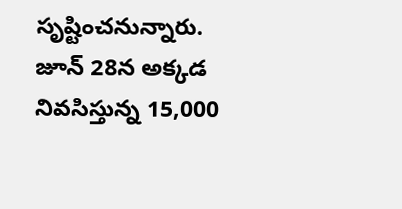సృష్టించనున్నారు. జూన్ 28న అక్కడ నివసిస్తున్న 15,000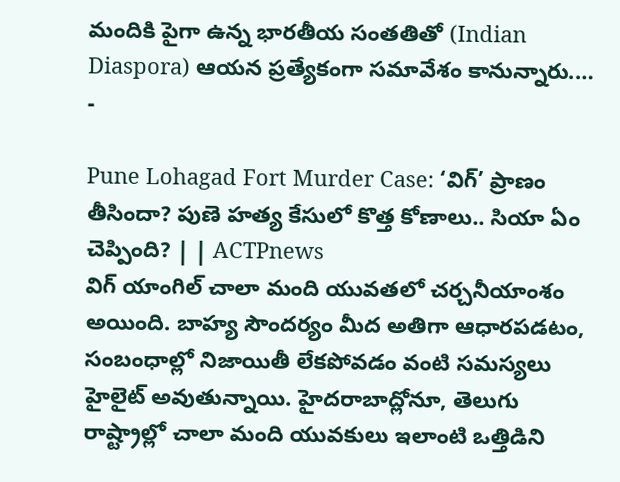మందికి పైగా ఉన్న భారతీయ సంతతితో (Indian Diaspora) ఆయన ప్రత్యేకంగా సమావేశం కానున్నారు.…
-

Pune Lohagad Fort Murder Case: ‘విగ్’ ప్రాణం తీసిందా? పుణె హత్య కేసులో కొత్త కోణాలు.. సియా ఏం చెప్పింది? | | ACTPnews
విగ్ యాంగిల్ చాలా మంది యువతలో చర్చనీయాంశం అయింది. బాహ్య సౌందర్యం మీద అతిగా ఆధారపడటం, సంబంధాల్లో నిజాయితీ లేకపోవడం వంటి సమస్యలు హైలైట్ అవుతున్నాయి. హైదరాబాద్లోనూ, తెలుగు రాష్ట్రాల్లో చాలా మంది యువకులు ఇలాంటి ఒత్తిడిని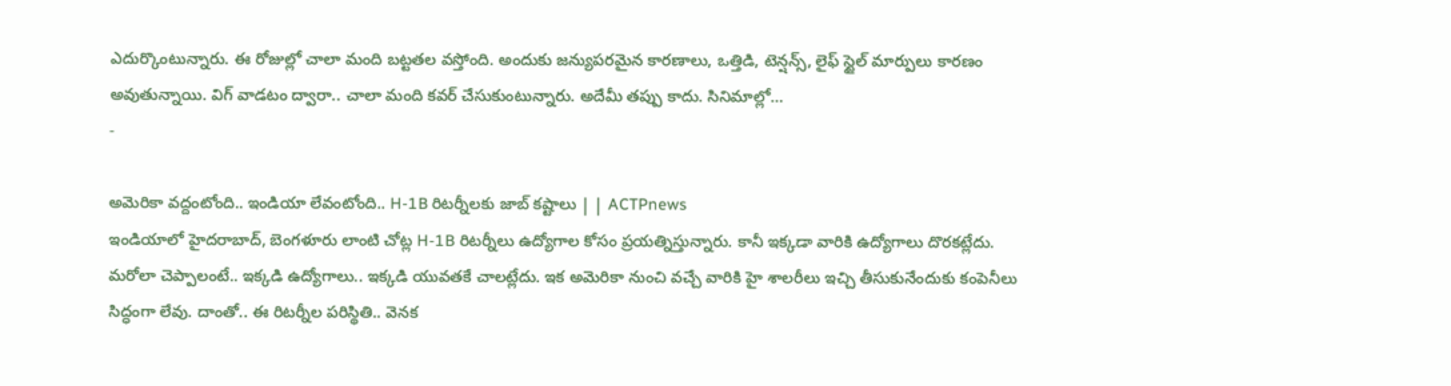ఎదుర్కొంటున్నారు. ఈ రోజుల్లో చాలా మంది బట్టతల వస్తోంది. అందుకు జన్యుపరమైన కారణాలు, ఒత్తిడి, టెన్షన్స్, లైఫ్ స్టైల్ మార్పులు కారణం అవుతున్నాయి. విగ్ వాడటం ద్వారా.. చాలా మంది కవర్ చేసుకుంటున్నారు. అదేమీ తప్పు కాదు. సినిమాల్లో…
-

అమెరికా వద్దంటోంది.. ఇండియా లేవంటోంది.. H-1B రిటర్నీలకు జాబ్ కష్టాలు | | ACTPnews
ఇండియాలో హైదరాబాద్, బెంగళూరు లాంటి చోట్ల H-1B రిటర్నీలు ఉద్యోగాల కోసం ప్రయత్నిస్తున్నారు. కానీ ఇక్కడా వారికి ఉద్యోగాలు దొరకట్లేదు. మరోలా చెప్పాలంటే.. ఇక్కడి ఉద్యోగాలు.. ఇక్కడి యువతకే చాలట్లేదు. ఇక అమెరికా నుంచి వచ్చే వారికి హై శాలరీలు ఇచ్చి తీసుకునేందుకు కంపెనీలు సిద్ధంగా లేవు. దాంతో.. ఈ రిటర్నీల పరిస్థితి.. వెనక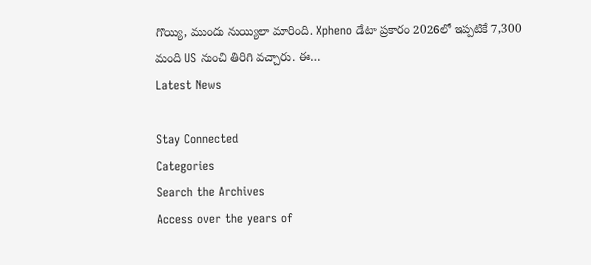గొయ్యి, ముందు నుయ్యిలా మారింది. Xpheno డేటా ప్రకారం 2026లో ఇప్పటికే 7,300 మంది US నుంచి తిరిగి వచ్చారు. ఈ…
Latest News

Stay Connected
Categories
Search the Archives
Access over the years of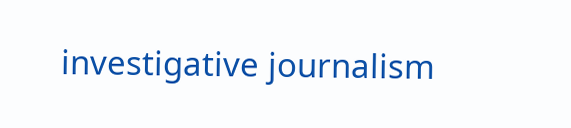investigative journalism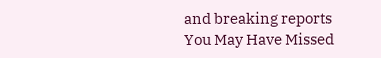and breaking reports
You May Have Missed